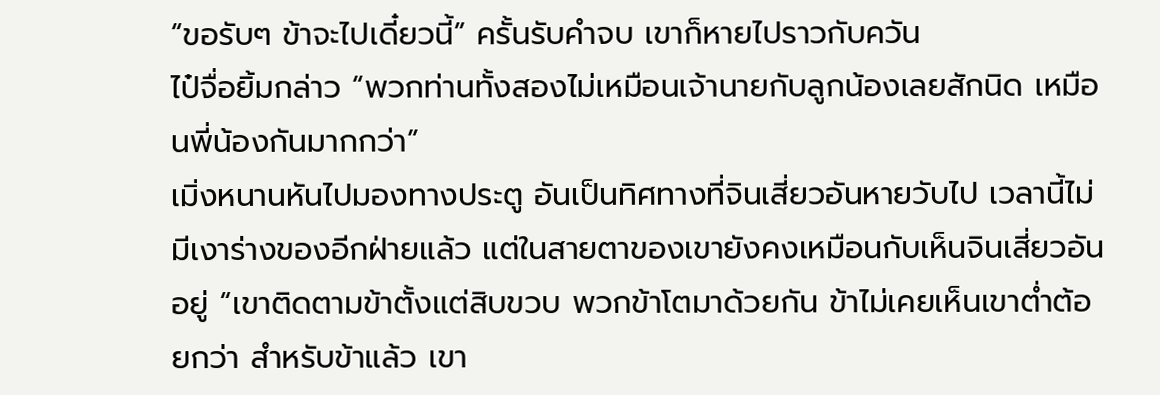“ขอรับๆ ข้าจะไปเดี๋ยวนี้” ครั้นรับคำจบ เขาก็หายไปราวกับควัน
ไป๋จื่อยิ้มกล่าว “พวกท่านทั้งสองไม่เหมือนเจ้านายกับลูกน้องเลยสักนิด เหมือนพี่น้องกันมากกว่า”
เมิ่งหนานหันไปมองทางประตู อันเป็นทิศทางที่จินเสี่ยวอันหายวับไป เวลานี้ไม่มีเงาร่างของอีกฝ่ายแล้ว แต่ในสายตาของเขายังคงเหมือนกับเห็นจินเสี่ยวอันอยู่ “เขาติดตามข้าตั้งแต่สิบขวบ พวกข้าโตมาด้วยกัน ข้าไม่เคยเห็นเขาต่ำต้อยกว่า สำหรับข้าแล้ว เขา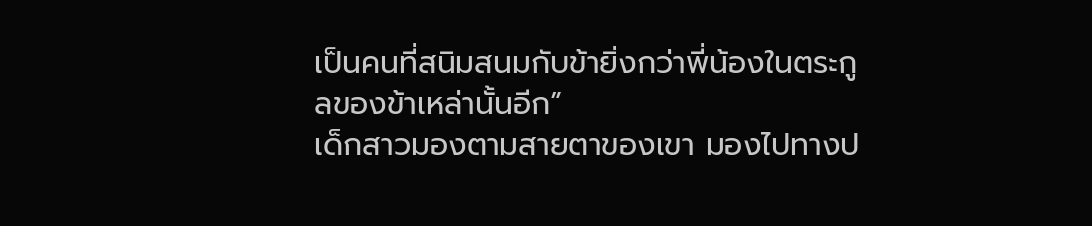เป็นคนที่สนิมสนมกับข้ายิ่งกว่าพี่น้องในตระกูลของข้าเหล่านั้นอีก”
เด็กสาวมองตามสายตาของเขา มองไปทางป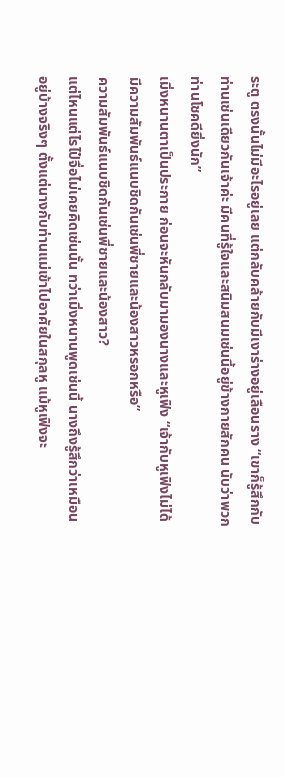ระตู ตรงนั้นไม่มีอะไรอยู่เลย แต่กลับคล้ายกับมีเงาร่างอยู่เลือนราง “เขาก็รู้สึกกับท่านเช่นเดียวกันเจ้าค่ะ มีคนที่รู้ใจและสนิมสนมเช่นนี้อยู่ข้างกายสักคน นับว่าพวกท่านโชคดียิ่งนัก”
เมิ่งหนานตาเป็นประกาย ก่อนจะหันกลับมามองนางและหูเฟิง “เจ้ากับหูเฟิงไม่ได้มีความสัมพันธ์แนบชิดกันเช่นพี่ชายและน้องสาวหรอกหรือ”
ความสัมพันธ์แนบชิดกันเช่นพี่ชายและน้องสาว?
แต่ไหนแต่ไรไป๋จื่อไม่เคยคิดเช่นนั้น ทว่าเมิ่งหนานพูดเช่นนี้ นางถึงรู้สึกว่าเหมือนอยู่บ้างจริงๆ ตั้งแต่นางกับท่านแม่เข้าไปอาศัยในสกุลหู แม้หูเฟิงจะ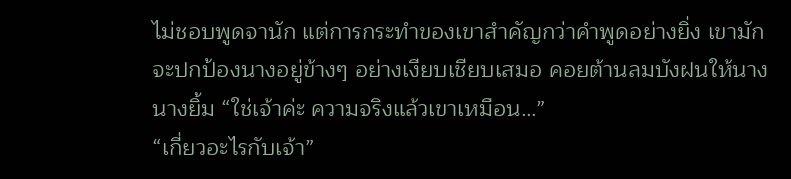ไม่ชอบพูดจานัก แต่การกระทำของเขาสำคัญกว่าคำพูดอย่างยิ่ง เขามักจะปกป้องนางอยู่ข้างๆ อย่างเงียบเชียบเสมอ คอยต้านลมบังฝนให้นาง
นางยิ้ม “ใช่เจ้าค่ะ ความจริงแล้วเขาเหมือน…”
“เกี่ยวอะไรกับเจ้า”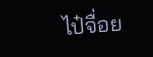ไป๋จื่อย